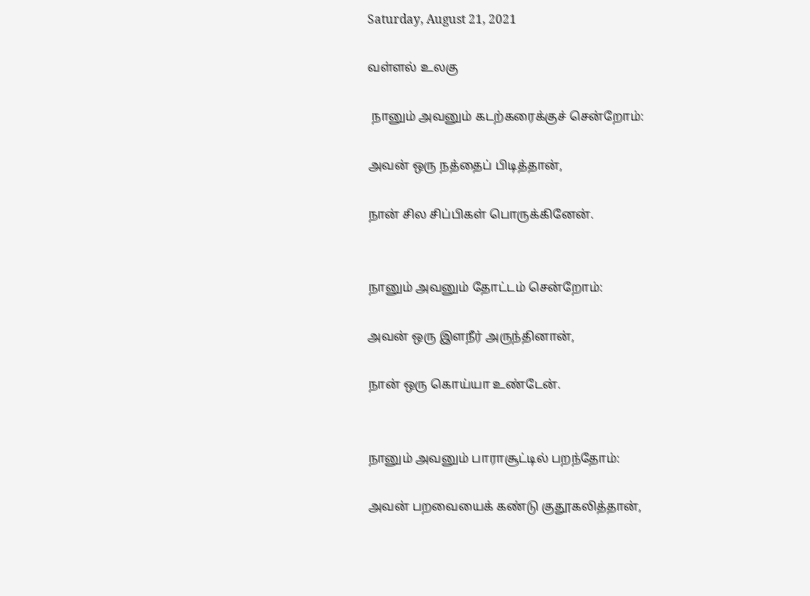Saturday, August 21, 2021

வள்ளல் உலகு

 நானும் அவனும் கடற்கரைக்குச் சென்றோம்:

அவன் ஒரு நத்தைப் பிடித்தான்,

நான் சில சிப்பிகள் பொருக்கினேன்.


நானும் அவனும் தோட்டம் சென்றோம்:

அவன் ஒரு இளநீர் அருந்தினான்,

நான் ஒரு கொய்யா உண்டேன்.


நானும் அவனும் பாராசூட்டில் பறந்தோம்:

அவன் பறவையைக் கண்டு குதூகலித்தான்,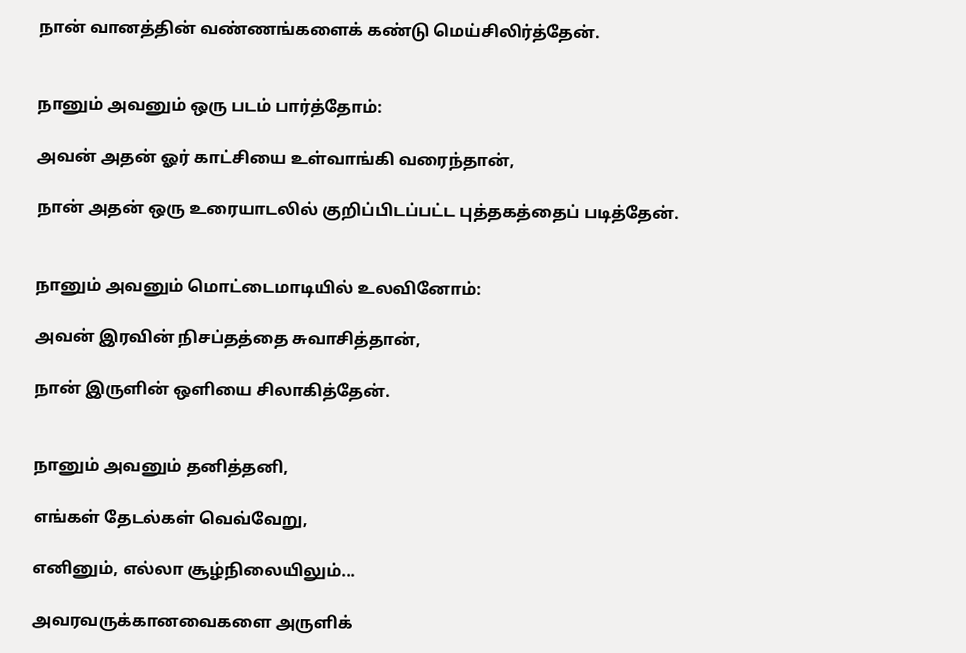நான் வானத்தின் வண்ணங்களைக் கண்டு மெய்சிலிர்த்தேன்.


நானும் அவனும் ஒரு படம் பார்த்தோம்:

அவன் அதன் ஓர் காட்சியை உள்வாங்கி வரைந்தான்,

நான் அதன் ஒரு உரையாடலில் குறிப்பிடப்பட்ட புத்தகத்தைப் படித்தேன்.


நானும் அவனும் மொட்டைமாடியில் உலவினோம்:

அவன் இரவின் நிசப்தத்தை சுவாசித்தான்,

நான் இருளின் ஒளியை சிலாகித்தேன்.


நானும் அவனும் தனித்தனி,

எங்கள் தேடல்கள் வெவ்வேறு,

எனினும், எல்லா சூழ்நிலையிலும்...

அவரவருக்கானவைகளை அருளிக்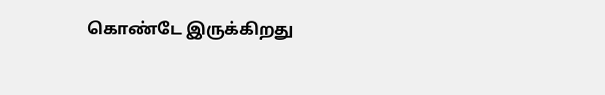கொண்டே இருக்கிறது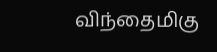விந்தைமிகு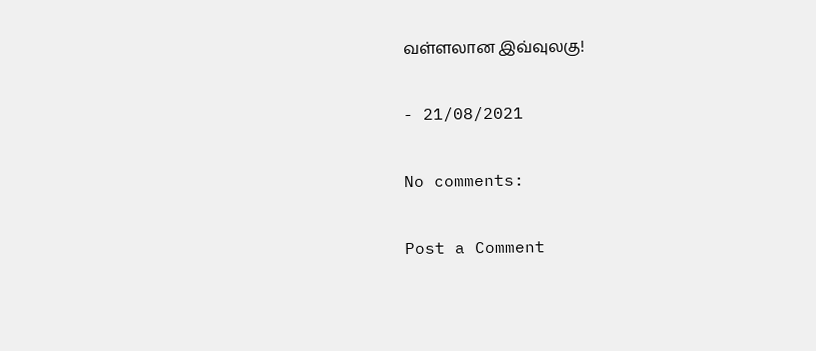வள்ளலான இவ்வுலகு!

- 21/08/2021

No comments:

Post a Comment